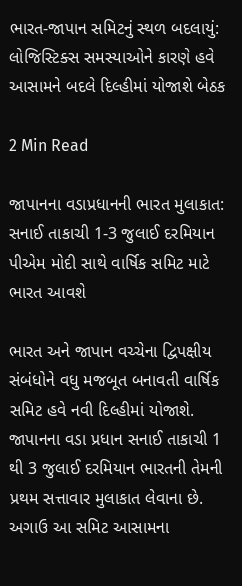ભારત-જાપાન સમિટનું સ્થળ બદલાયું: લોજિસ્ટિક્સ સમસ્યાઓને કારણે હવે આસામને બદલે દિલ્હીમાં યોજાશે બેઠક

2 Min Read

જાપાનના વડાપ્રધાનની ભારત મુલાકાત: સનાઈ તાકાચી 1-3 જુલાઈ દરમિયાન પીએમ મોદી સાથે વાર્ષિક સમિટ માટે ભારત આવશે

ભારત અને જાપાન વચ્ચેના દ્વિપક્ષીય સંબંધોને વધુ મજબૂત બનાવતી વાર્ષિક સમિટ હવે નવી દિલ્હીમાં યોજાશે. જાપાનના વડા પ્રધાન સનાઈ તાકાચી 1 થી 3 જુલાઈ દરમિયાન ભારતની તેમની પ્રથમ સત્તાવાર મુલાકાત લેવાના છે. અગાઉ આ સમિટ આસામના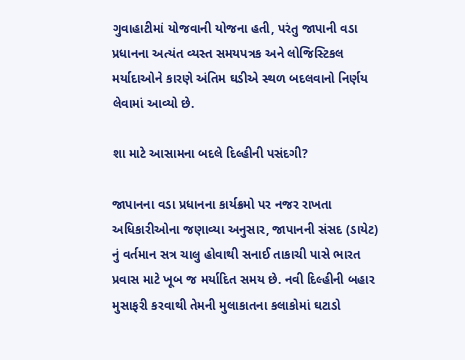ગુવાહાટીમાં યોજવાની યોજના હતી, પરંતુ જાપાની વડા પ્રધાનના અત્યંત વ્યસ્ત સમયપત્રક અને લોજિસ્ટિકલ મર્યાદાઓને કારણે અંતિમ ઘડીએ સ્થળ બદલવાનો નિર્ણય લેવામાં આવ્યો છે.

શા માટે આસામના બદલે દિલ્હીની પસંદગી?

જાપાનના વડા પ્રધાનના કાર્યક્રમો પર નજર રાખતા અધિકારીઓના જણાવ્યા અનુસાર, જાપાનની સંસદ (ડાયેટ) નું વર્તમાન સત્ર ચાલુ હોવાથી સનાઈ તાકાચી પાસે ભારત પ્રવાસ માટે ખૂબ જ મર્યાદિત સમય છે. નવી દિલ્હીની બહાર મુસાફરી કરવાથી તેમની મુલાકાતના કલાકોમાં ઘટાડો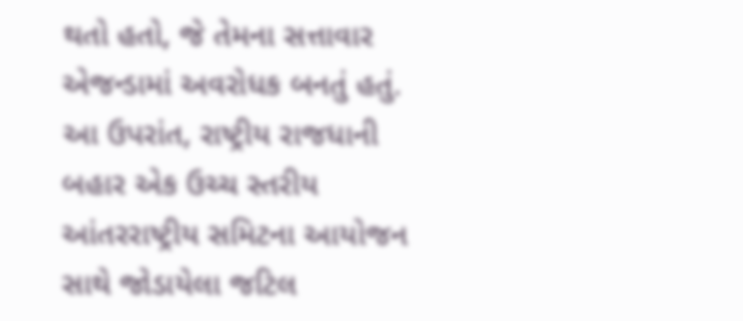થતો હતો, જે તેમના સત્તાવાર એજન્ડામાં અવરોધક બનતું હતું. આ ઉપરાંત, રાષ્ટ્રીય રાજધાની બહાર એક ઉચ્ચ સ્તરીય આંતરરાષ્ટ્રીય સમિટના આયોજન સાથે જોડાયેલા જટિલ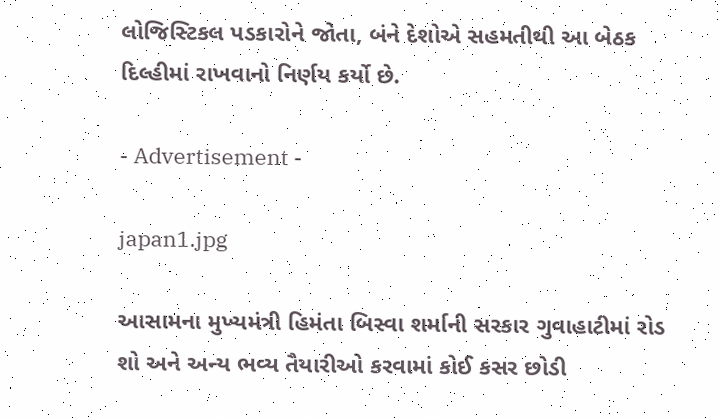લોજિસ્ટિકલ પડકારોને જોતા, બંને દેશોએ સહમતીથી આ બેઠક દિલ્હીમાં રાખવાનો નિર્ણય કર્યો છે.

- Advertisement -

japan1.jpg

આસામના મુખ્યમંત્રી હિમંતા બિસ્વા શર્માની સરકાર ગુવાહાટીમાં રોડ શો અને અન્ય ભવ્ય તૈયારીઓ કરવામાં કોઈ કસર છોડી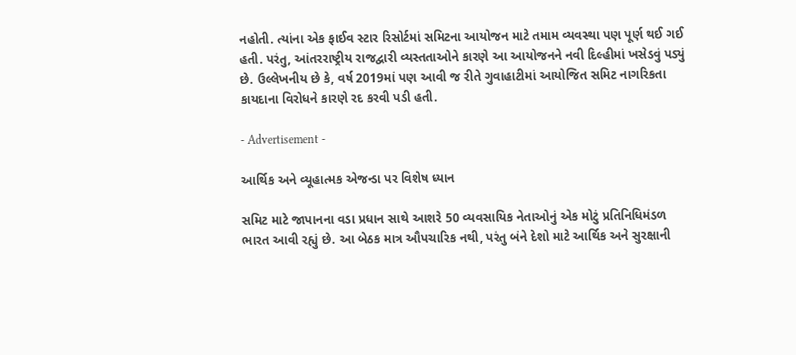નહોતી. ત્યાંના એક ફાઈવ સ્ટાર રિસોર્ટમાં સમિટના આયોજન માટે તમામ વ્યવસ્થા પણ પૂર્ણ થઈ ગઈ હતી. પરંતુ, આંતરરાષ્ટ્રીય રાજદ્વારી વ્યસ્તતાઓને કારણે આ આયોજનને નવી દિલ્હીમાં ખસેડવું પડ્યું છે. ઉલ્લેખનીય છે કે, વર્ષ 2019માં પણ આવી જ રીતે ગુવાહાટીમાં આયોજિત સમિટ નાગરિકતા કાયદાના વિરોધને કારણે રદ કરવી પડી હતી.

- Advertisement -

આર્થિક અને વ્યૂહાત્મક એજન્ડા પર વિશેષ ધ્યાન

સમિટ માટે જાપાનના વડા પ્રધાન સાથે આશરે 50 વ્યવસાયિક નેતાઓનું એક મોટું પ્રતિનિધિમંડળ ભારત આવી રહ્યું છે. આ બેઠક માત્ર ઔપચારિક નથી, પરંતુ બંને દેશો માટે આર્થિક અને સુરક્ષાની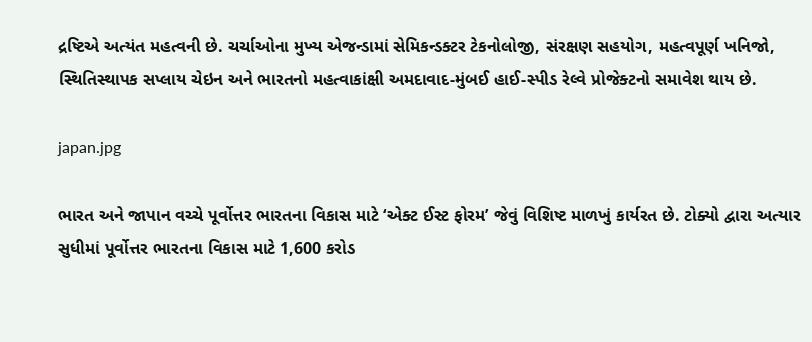દ્રષ્ટિએ અત્યંત મહત્વની છે. ચર્ચાઓના મુખ્ય એજન્ડામાં સેમિકન્ડક્ટર ટેકનોલોજી, સંરક્ષણ સહયોગ, મહત્વપૂર્ણ ખનિજો, સ્થિતિસ્થાપક સપ્લાય ચેઇન અને ભારતનો મહત્વાકાંક્ષી અમદાવાદ-મુંબઈ હાઈ-સ્પીડ રેલ્વે પ્રોજેક્ટનો સમાવેશ થાય છે.

japan.jpg

ભારત અને જાપાન વચ્ચે પૂર્વોત્તર ભારતના વિકાસ માટે ‘એક્ટ ઈસ્ટ ફોરમ’ જેવું વિશિષ્ટ માળખું કાર્યરત છે. ટોક્યો દ્વારા અત્યાર સુધીમાં પૂર્વોત્તર ભારતના વિકાસ માટે 1,600 કરોડ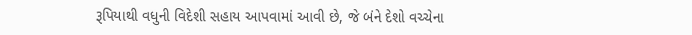રૂપિયાથી વધુની વિદેશી સહાય આપવામાં આવી છે, જે બંને દેશો વચ્ચેના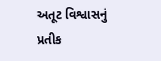અતૂટ વિશ્વાસનું પ્રતીક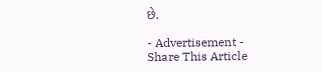છે.

- Advertisement -
Share This Article